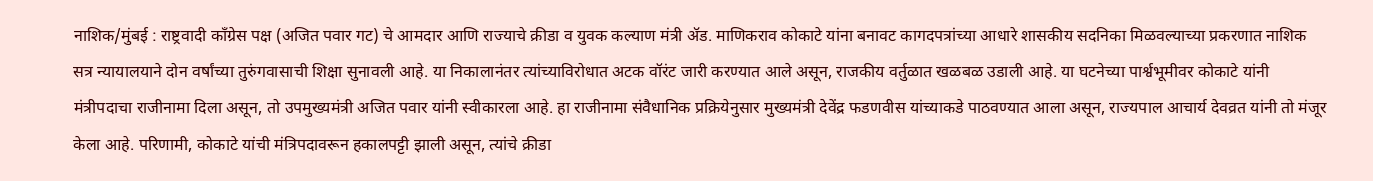नाशिक/मुंबई : राष्ट्रवादी काँग्रेस पक्ष (अजित पवार गट) चे आमदार आणि राज्याचे क्रीडा व युवक कल्याण मंत्री ॲड. माणिकराव कोकाटे यांना बनावट कागदपत्रांच्या आधारे शासकीय सदनिका मिळवल्याच्या प्रकरणात नाशिक सत्र न्यायालयाने दोन वर्षांच्या तुरुंगवासाची शिक्षा सुनावली आहे. या निकालानंतर त्यांच्याविरोधात अटक वॉरंट जारी करण्यात आले असून, राजकीय वर्तुळात खळबळ उडाली आहे. या घटनेच्या पार्श्वभूमीवर कोकाटे यांनी मंत्रीपदाचा राजीनामा दिला असून, तो उपमुख्यमंत्री अजित पवार यांनी स्वीकारला आहे. हा राजीनामा संवैधानिक प्रक्रियेनुसार मुख्यमंत्री देवेंद्र फडणवीस यांच्याकडे पाठवण्यात आला असून, राज्यपाल आचार्य देवव्रत यांनी तो मंजूर केला आहे. परिणामी, कोकाटे यांची मंत्रिपदावरून हकालपट्टी झाली असून, त्यांचे क्रीडा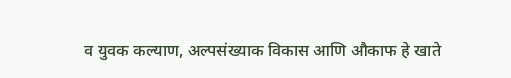व युवक कल्याण, अल्पसंख्याक विकास आणि औकाफ हे खाते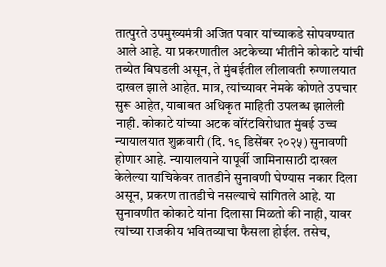तात्पुरते उपमुख्यमंत्री अजित पवार यांच्याकडे सोपवण्यात आले आहे. या प्रकरणातील अटकेच्या भीतीने कोकाटे यांची तब्येत बिघडली असून, ते मुंबईतील लीलावती रुग्णालयात दाखल झाले आहेत. मात्र, त्यांच्यावर नेमके कोणते उपचार सुरू आहेत, याबाबत अधिकृत माहिती उपलब्ध झालेली नाही. कोकाटे यांच्या अटक वॉरंटविरोधात मुंबई उच्च न्यायालयात शुक्रवारी (दि. १९ डिसेंबर २०२५) सुनावणी होणार आहे. न्यायालयाने यापूर्वी जामिनासाठी दाखल केलेल्या याचिकेवर तातडीने सुनावणी घेण्यास नकार दिला असून, प्रकरण तातडीचे नसल्याचे सांगितले आहे. या सुनावणीत कोकाटे यांना दिलासा मिळतो की नाही, यावर त्यांच्या राजकीय भवितव्याचा फैसला होईल. तसेच,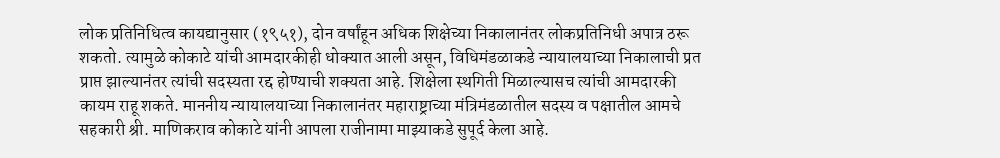लोक प्रतिनिधित्व कायद्यानुसार (१९५१), दोन वर्षांहून अधिक शिक्षेच्या निकालानंतर लोकप्रतिनिधी अपात्र ठरू शकतो. त्यामुळे कोकाटे यांची आमदारकीही धोक्यात आली असून, विधिमंडळाकडे न्यायालयाच्या निकालाची प्रत प्राप्त झाल्यानंतर त्यांची सदस्यता रद्द होण्याची शक्यता आहे. शिक्षेला स्थगिती मिळाल्यासच त्यांची आमदारकी कायम राहू शकते. माननीय न्यायालयाच्या निकालानंतर महाराष्ट्राच्या मंत्रिमंडळातील सदस्य व पक्षातील आमचे सहकारी श्री. माणिकराव कोकाटे यांनी आपला राजीनामा माझ्याकडे सुपूर्द केला आहे.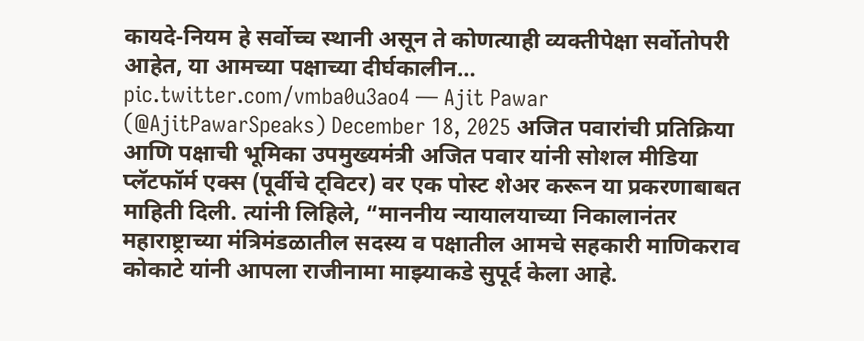कायदे-नियम हे सर्वोच्च स्थानी असून ते कोणत्याही व्यक्तीपेक्षा सर्वोतोपरी आहेत, या आमच्या पक्षाच्या दीर्घकालीन… pic.twitter.com/vmba0u3ao4 — Ajit Pawar (@AjitPawarSpeaks) December 18, 2025 अजित पवारांची प्रतिक्रिया आणि पक्षाची भूमिका उपमुख्यमंत्री अजित पवार यांनी सोशल मीडिया प्लॅटफॉर्म एक्स (पूर्वीचे ट्विटर) वर एक पोस्ट शेअर करून या प्रकरणाबाबत माहिती दिली. त्यांनी लिहिले, “माननीय न्यायालयाच्या निकालानंतर महाराष्ट्राच्या मंत्रिमंडळातील सदस्य व पक्षातील आमचे सहकारी माणिकराव कोकाटे यांनी आपला राजीनामा माझ्याकडे सुपूर्द केला आहे.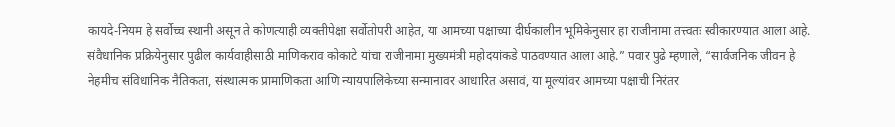कायदे-नियम हे सर्वोच्च स्थानी असून ते कोणत्याही व्यक्तीपेक्षा सर्वोतोपरी आहेत, या आमच्या पक्षाच्या दीर्घकालीन भूमिकेनुसार हा राजीनामा तत्त्वतः स्वीकारण्यात आला आहे. संवैधानिक प्रक्रियेनुसार पुढील कार्यवाहीसाठी माणिकराव कोकाटे यांचा राजीनामा मुख्यमंत्री महोदयांकडे पाठवण्यात आला आहे.” पवार पुढे म्हणाले, “सार्वजनिक जीवन हे नेहमीच संविधानिक नैतिकता, संस्थात्मक प्रामाणिकता आणि न्यायपालिकेच्या सन्मानावर आधारित असावं, या मूल्यांवर आमच्या पक्षाची निरंतर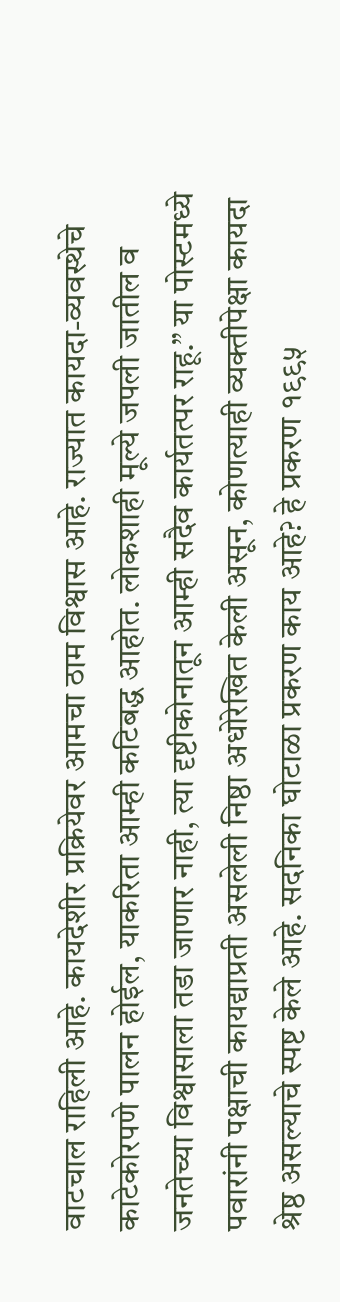वाटचाल राहिली आहे. कायदेशीर प्रक्रियेवर आमचा ठाम विश्वास आहे. राज्यात कायदा-व्यवस्थेचे काटेकोरपणे पालन होईल, याकरिता आम्ही कटिबद्ध आहोत. लोकशाही मूल्ये जपली जातील व जनतेच्या विश्वासाला तडा जाणार नाही, त्या दृष्टीकोनातून आम्ही सदैव कार्यतत्पर राहू.” या पोस्टमध्ये पवारांनी पक्षाची कायद्याप्रती असलेली निष्ठा अधोरेखित केली असून, कोणत्याही व्यक्तीपेक्षा कायदा श्रेष्ठ असल्याचे स्पष्ट केले आहे. सदनिका घोटाळा प्रकरण काय आहे? हे प्रकरण १९९५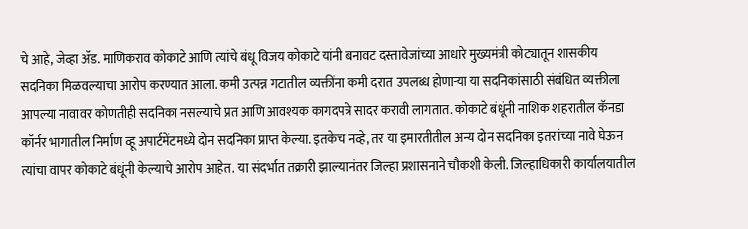चे आहे, जेव्हा ॲड. माणिकराव कोकाटे आणि त्यांचे बंधू विजय कोकाटे यांनी बनावट दस्तावेजांच्या आधारे मुख्यमंत्री कोट्यातून शासकीय सदनिका मिळवल्याचा आरोप करण्यात आला. कमी उत्पन्न गटातील व्यक्तींना कमी दरात उपलब्ध होणाऱ्या या सदनिकांसाठी संबंधित व्यक्तीला आपल्या नावावर कोणतीही सदनिका नसल्याचे प्रत आणि आवश्यक कागदपत्रे सादर करावी लागतात. कोकाटे बंधूंनी नाशिक शहरातील कॅनडा कॉर्नर भागातील निर्माण व्हू अपार्टमेंटमध्ये दोन सदनिका प्राप्त केल्या. इतकेच नव्हे, तर या इमारतीतील अन्य दोन सदनिका इतरांच्या नावे घेऊन त्यांचा वापर कोकाटे बंधूंनी केल्याचे आरोप आहेत. या संदर्भात तक्रारी झाल्यानंतर जिल्हा प्रशासनाने चौकशी केली. जिल्हाधिकारी कार्यालयातील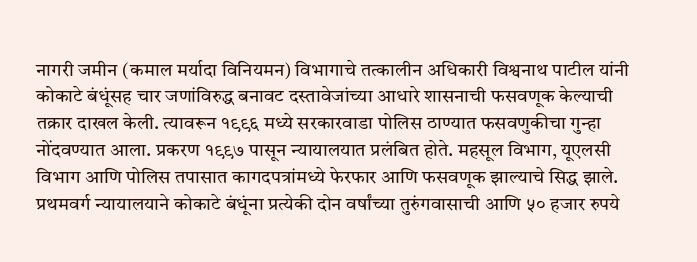नागरी जमीन (कमाल मर्यादा विनियमन) विभागाचे तत्कालीन अधिकारी विश्वनाथ पाटील यांनी कोकाटे बंधूंसह चार जणांविरुद्ध बनावट दस्तावेजांच्या आधारे शासनाची फसवणूक केल्याची तक्रार दाखल केली. त्यावरून १९९६ मध्ये सरकारवाडा पोलिस ठाण्यात फसवणुकीचा गुन्हा नोंदवण्यात आला. प्रकरण १९९७ पासून न्यायालयात प्रलंबित होते. महसूल विभाग, यूएलसी विभाग आणि पोलिस तपासात कागदपत्रांमध्ये फेरफार आणि फसवणूक झाल्याचे सिद्ध झाले. प्रथमवर्ग न्यायालयाने कोकाटे बंधूंना प्रत्येकी दोन वर्षांच्या तुरुंगवासाची आणि ५० हजार रुपये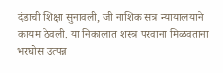दंडाची शिक्षा सुनावली, जी नाशिक सत्र न्यायालयाने कायम ठेवली. या निकालात शस्त्र परवाना मिळवताना भरघोस उत्पन्न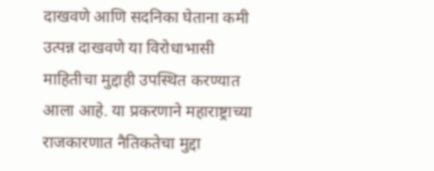दाखवणे आणि सदनिका घेताना कमी उत्पन्न दाखवणे या विरोधाभासी माहितीचा मुद्दाही उपस्थित करण्यात आला आहे. या प्रकरणाने महाराष्ट्राच्या राजकारणात नैतिकतेचा मुद्दा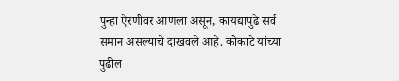पुन्हा ऐरणीवर आणला असून, कायद्यापुढे सर्व समान असल्याचे दाखवले आहे. कोकाटे यांच्या पुढील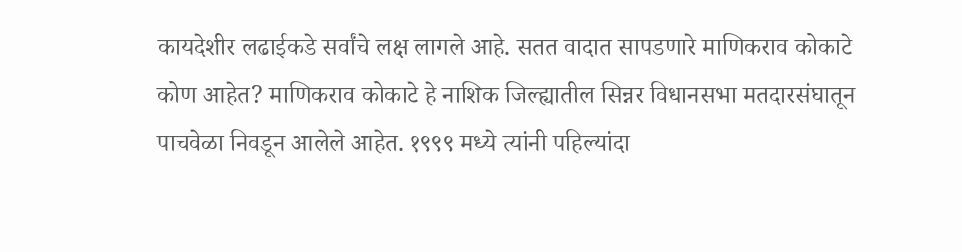कायदेशीर लढाईकडे सर्वांचे लक्ष लागले आहे. सतत वादात सापडणारे माणिकराव कोकाटे कोण आहेत? माणिकराव कोकाटे हे नाशिक जिल्ह्यातील सिन्नर विधानसभा मतदारसंघातून पाचवेळा निवडून आलेले आहेत. १९९९ मध्ये त्यांनी पहिल्यांदा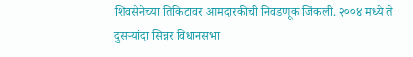शिवसेनेच्या तिकिटावर आमदारकीची निवडणूक जिंकली. २००४ मध्ये ते दुसऱ्यांदा सिन्नर विधानसभा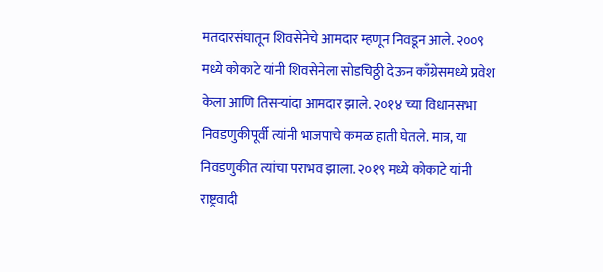मतदारसंघातून शिवसेनेचे आमदार म्हणून निवडून आले. २००९ मध्ये कोकाटे यांनी शिवसेनेला सोडचिठ्ठी देऊन काँग्रेसमध्ये प्रवेश केला आणि तिसऱ्यांदा आमदार झाले. २०१४ च्या विधानसभा निवडणुकीपूर्वी त्यांनी भाजपाचे कमळ हाती घेतले. मात्र, या निवडणुकीत त्यांचा पराभव झाला. २०१९ मध्ये कोकाटे यांनी राष्ट्रवादी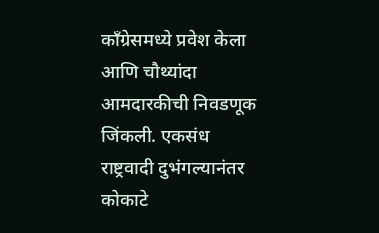काँग्रेसमध्ये प्रवेश केला आणि चौथ्यांदा आमदारकीची निवडणूक जिंकली. एकसंध राष्ट्रवादी दुभंगल्यानंतर कोकाटे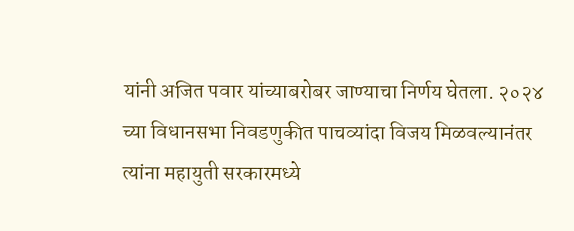यांनी अजित पवार यांच्याबरोबर जाण्याचा निर्णय घेतला. २०२४ च्या विधानसभा निवडणुकीत पाचव्यांदा विजय मिळवल्यानंतर त्यांना महायुती सरकारमध्ये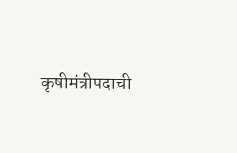कृषीमंत्रीपदाची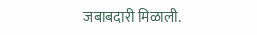जबाबदारी मिळाली.